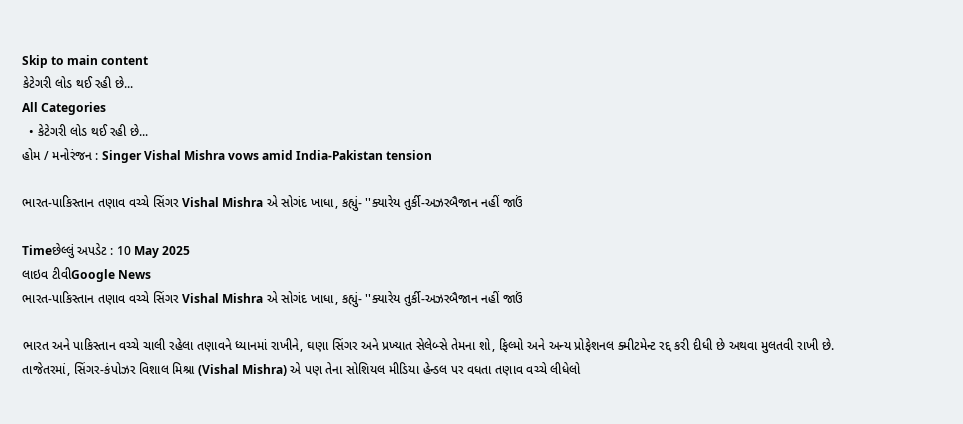Skip to main content
કેટેગરી લોડ થઈ રહી છે...
All Categories
  • કેટેગરી લોડ થઈ રહી છે...
હોમ / મનોરંજન : Singer Vishal Mishra vows amid India-Pakistan tension

ભારત-પાકિસ્તાન તણાવ વચ્ચે સિંગર Vishal Mishra એ સોગંદ ખાધા, કહ્યું- ''ક્યારેય તુર્કી-અઝરબૈજાન નહીં જાઉં

Timeછેલ્લું અપડેટ : 10 May 2025
લાઇવ ટીવીGoogle News
ભારત-પાકિસ્તાન તણાવ વચ્ચે સિંગર Vishal Mishra એ સોગંદ ખાધા, કહ્યું- ''ક્યારેય તુર્કી-અઝરબૈજાન નહીં જાઉં

ભારત અને પાકિસ્તાન વચ્ચે ચાલી રહેલા તણાવને ધ્યાનમાં રાખીને, ઘણા સિંગર અને પ્રખ્યાત સેલેબ્સે તેમના શો, ફિલ્મો અને અન્ય પ્રોફેશનલ ક્મીટમેન્ટ રદ્દ કરી દીધી છે અથવા મુલતવી રાખી છે. તાજેતરમાં, સિંગર-કંપોઝર વિશાલ મિશ્રા (Vishal Mishra) એ પણ તેના સોશિયલ મીડિયા હેન્ડલ પર વધતા તણાવ વચ્ચે લીધેલો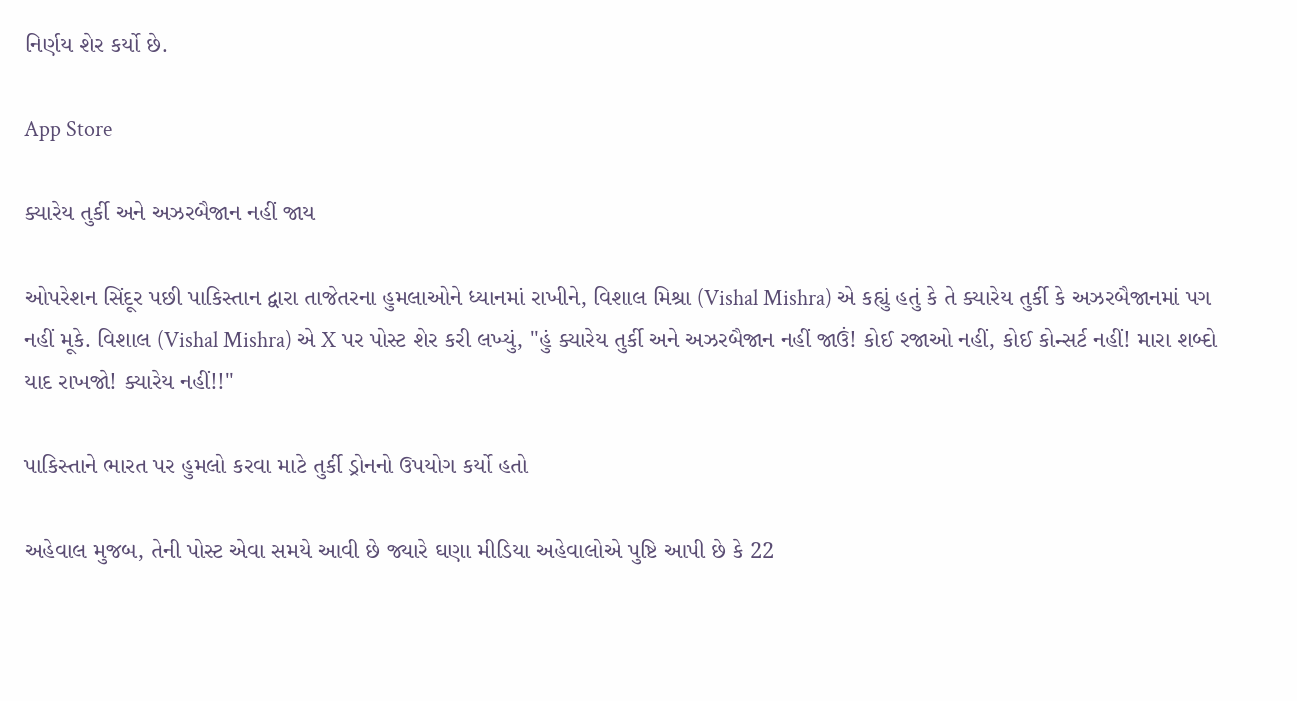નિર્ણય શેર કર્યો છે.

App Store

ક્યારેય તુર્કી અને અઝરબૈજાન નહીં જાય

ઓપરેશન સિંદૂર પછી પાકિસ્તાન દ્વારા તાજેતરના હુમલાઓને ધ્યાનમાં રાખીને, વિશાલ મિશ્રા (Vishal Mishra) એ કહ્યું હતું કે તે ક્યારેય તુર્કી કે અઝરબૈજાનમાં પગ નહીં મૂકે. વિશાલ (Vishal Mishra) એ X પર પોસ્ટ શેર કરી લખ્યું, "હું ક્યારેય તુર્કી અને અઝરબૈજાન નહીં જાઉં! કોઈ રજાઓ નહીં, કોઈ કોન્સર્ટ નહીં! મારા શબ્દો યાદ રાખજો! ક્યારેય નહીં!!"

પાકિસ્તાને ભારત પર હુમલો કરવા માટે તુર્કી ડ્રોનનો ઉપયોગ કર્યો હતો

અહેવાલ મુજબ, તેની પોસ્ટ એવા સમયે આવી છે જ્યારે ઘણા મીડિયા અહેવાલોએ પુષ્ટિ આપી છે કે 22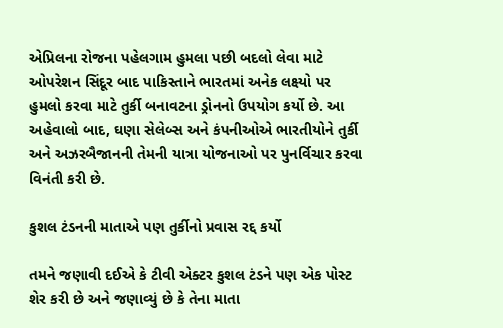એપ્રિલના રોજના પહેલગામ હુમલા પછી બદલો લેવા માટે ઓપરેશન સિંદૂર બાદ પાકિસ્તાને ભારતમાં અનેક લક્ષ્યો પર હુમલો કરવા માટે તુર્કી બનાવટના ડ્રોનનો ઉપયોગ કર્યો છે. આ અહેવાલો બાદ, ઘણા સેલેબ્સ અને કંપનીઓએ ભારતીયોને તુર્કી અને અઝરબૈજાનની તેમની યાત્રા યોજનાઓ પર પુનર્વિચાર કરવા વિનંતી કરી છે.

કુશલ ટંડનની માતાએ પણ તુર્કીનો પ્રવાસ રદ્દ કર્યો

તમને જણાવી દઈએ કે ટીવી એક્ટર કુશલ ટંડને પણ એક પોસ્ટ શેર કરી છે અને જણાવ્યું છે કે તેના માતા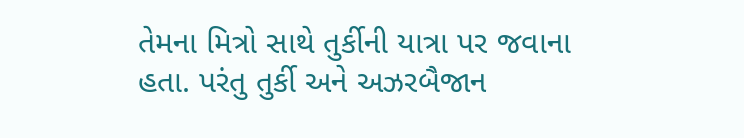તેમના મિત્રો સાથે તુર્કીની યાત્રા પર જવાના હતા. પરંતુ તુર્કી અને અઝરબૈજાન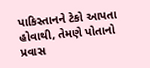પાકિસ્તાનને ટેકો આપતા હોવાથી, તેમણે પોતાનો પ્રવાસ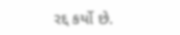રદ્દ કર્યો છે.